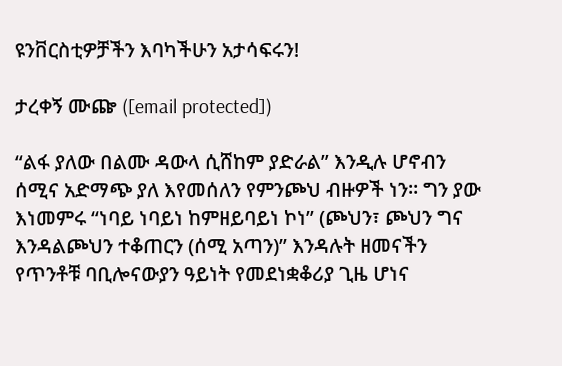ዩንቨርስቲዎቻችን እባካችሁን አታሳፍሩን!

ታረቀኝ ሙጬ ([email protected])

“ልፋ ያለው በልሙ ዳውላ ሲሸከም ያድራል” እንዲሉ ሆኖብን ሰሚና አድማጭ ያለ እየመሰለን የምንጮህ ብዙዎች ነን። ግን ያው እነመምሩ “ነባይ ነባይነ ከምዘይባይነ ኮነ” (ጮህን፣ ጮህን ግና እንዳልጮህን ተቆጠርን (ሰሚ አጣን)” እንዳሉት ዘመናችን የጥንቶቹ ባቢሎናውያን ዓይነት የመደነቋቆሪያ ጊዜ ሆነና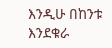እንዲሁ በከንቱ እንደቁራ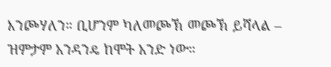እንጮሃለን። ቢሆንም ካለመጮኽ መጮኽ ይሻላል – ዝምታም አንዳንዴ ከሞት አንድ ነው።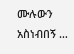ሙሉውን አስነብበኝ …